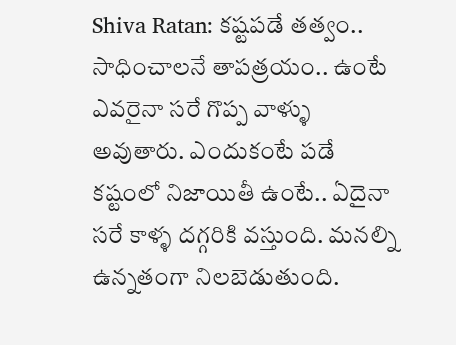Shiva Ratan: కష్టపడే తత్వం.. సాధించాలనే తాపత్రయం.. ఉంటే ఎవరైనా సరే గొప్ప వాళ్ళు అవుతారు. ఎందుకంటే పడే కష్టంలో నిజాయితీ ఉంటే.. ఏదైనా సరే కాళ్ళ దగ్గరికి వస్తుంది. మనల్ని ఉన్నతంగా నిలబెడుతుంది.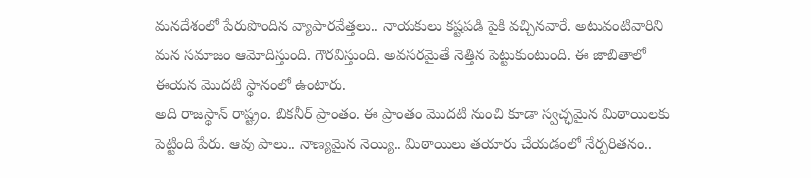మనదేశంలో పేరుపొందిన వ్యాపారవేత్తలు.. నాయకులు కష్టపడి పైకి వచ్చినవారే. అటువంటివారిని మన సమాజం ఆమోదిస్తుంది. గౌరవిస్తుంది. అవసరమైతే నెత్తిన పెట్టుకుంటుంది. ఈ జాబితాలో ఈయన మొదటి స్థానంలో ఉంటారు.
అది రాజస్థాన్ రాష్ట్రం. బికనీర్ ప్రాంతం. ఈ ప్రాంతం మొదటి నుంచి కూడా స్వచ్ఛమైన మిఠాయిలకు పెట్టింది పేరు. ఆవు పాలు.. నాణ్యమైన నెయ్యి.. మిఠాయిలు తయారు చేయడంలో నేర్పరితనం..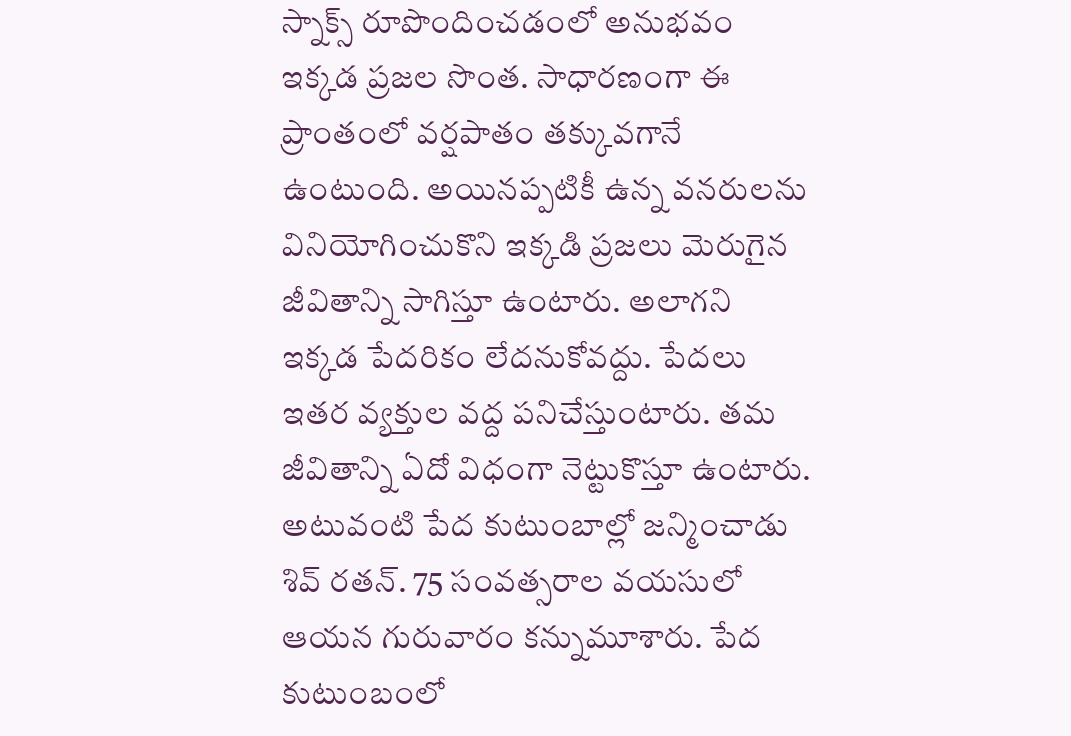స్నాక్స్ రూపొందించడంలో అనుభవం ఇక్కడ ప్రజల సొంత. సాధారణంగా ఈ ప్రాంతంలో వర్షపాతం తక్కువగానే ఉంటుంది. అయినప్పటికీ ఉన్న వనరులను వినియోగించుకొని ఇక్కడి ప్రజలు మెరుగైన జీవితాన్ని సాగిస్తూ ఉంటారు. అలాగని ఇక్కడ పేదరికం లేదనుకోవద్దు. పేదలు ఇతర వ్యక్తుల వద్ద పనిచేస్తుంటారు. తమ జీవితాన్ని ఏదో విధంగా నెట్టుకొస్తూ ఉంటారు. అటువంటి పేద కుటుంబాల్లో జన్మించాడు శివ్ రతన్. 75 సంవత్సరాల వయసులో ఆయన గురువారం కన్నుమూశారు. పేద కుటుంబంలో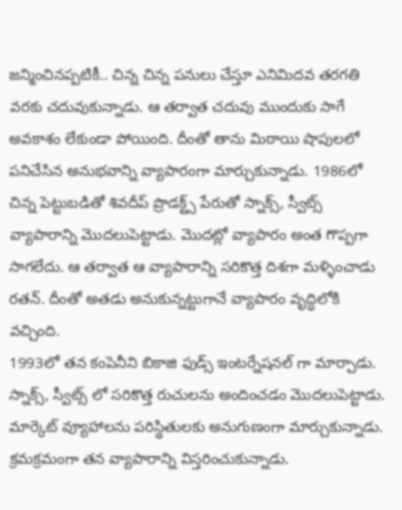జన్మించినప్పటికీ.. చిన్న చిన్న పనులు చేస్తూ ఎనిమిదవ తరగతి వరకు చదువుకున్నాడు. ఆ తర్వాత చదువు ముందుకు సాగే అవకాశం లేకుండా పోయింది. దీంతో తాను మిఠాయి షాపులలో పనిచేసిన అనుభవాన్ని వ్యాపారంగా మార్చుకున్నాడు. 1986లో చిన్న పెట్టుబడితో శివదీప్ ప్రొడక్ట్స్ పేరుతో స్నాక్స్, స్వీట్స్ వ్యాపారాన్ని మొదలుపెట్టాడు. మొదట్లో వ్యాపారం అంత గొప్పగా సాగలేదు. ఆ తర్వాత ఆ వ్యాపారాన్ని సరికొత్త దిశగా మళ్ళించాడు రతన్. దీంతో అతడు అనుకున్నట్టుగానే వ్యాపారం వృద్ధిలోకి వచ్చింది.
1993లో తన కంపెనీని బికాజి ఫుడ్స్ ఇంటర్నేషనల్ గా మార్చాడు. స్నాక్స్, స్వీట్స్ లో సరికొత్త రుచులను అందించడం మొదలుపెట్టాడు. మార్కెట్ వ్యూహాలను పరిస్థితులకు అనుగుణంగా మార్చుకున్నాడు. క్రమక్రమంగా తన వ్యాపారాన్ని విస్తరించుకున్నాడు.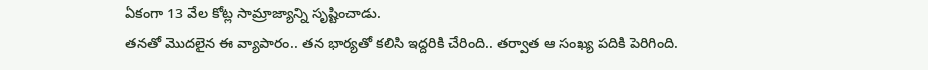ఏకంగా 13 వేల కోట్ల సామ్రాజ్యాన్ని సృష్టించాడు.
తనతో మొదలైన ఈ వ్యాపారం.. తన భార్యతో కలిసి ఇద్దరికి చేరింది.. తర్వాత ఆ సంఖ్య పదికి పెరిగింది.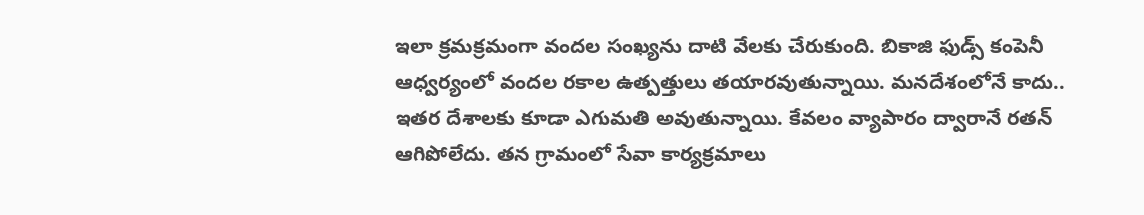ఇలా క్రమక్రమంగా వందల సంఖ్యను దాటి వేలకు చేరుకుంది. బికాజి ఫుడ్స్ కంపెనీ ఆధ్వర్యంలో వందల రకాల ఉత్పత్తులు తయారవుతున్నాయి. మనదేశంలోనే కాదు.. ఇతర దేశాలకు కూడా ఎగుమతి అవుతున్నాయి. కేవలం వ్యాపారం ద్వారానే రతన్ ఆగిపోలేదు. తన గ్రామంలో సేవా కార్యక్రమాలు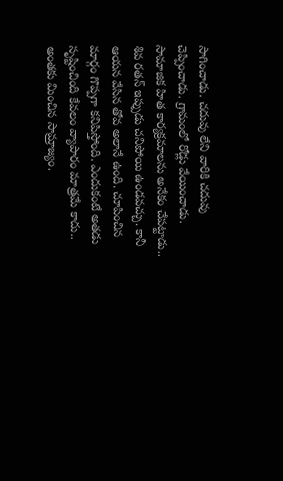సాగించాడు. చదువు లేని వారికి చదువు చెప్పించాడు. గ్రామంలో రోడ్లు వేయించాడు. సామాజిక హిత కార్యక్రమాలను అనేకం చేపట్టాడు..
శివ రతన్ ఇప్పుడు చనిపోయి ఉండవచ్చు. కానీ ఆయన వేసిన తోవ అలానే ఉంది. చూపించిన మార్గం గొప్పగా కనిపిస్తోంది. ఎందుకంటే అతడు సృష్టించింది కేవలం వ్యాపారం మాత్రమే కాదు.. అంతకు మించిన సామ్రాజ్యం.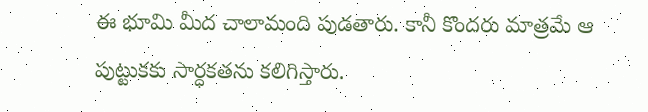ఈ భూమి మీద చాలామంది పుడతారు. కానీ కొందరు మాత్రమే ఆ పుట్టుకకు సార్ధకతను కలిగిస్తారు.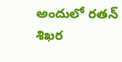అందులో రతన్ శిఖర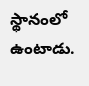స్థానంలో ఉంటాడు.